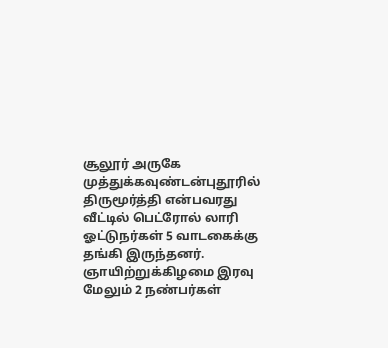சூலூர் அருகே முத்துக்கவுண்டன்புதூரில் திருமூர்த்தி என்பவரது வீட்டில் பெட்ரோல் லாரி ஓட்டுநர்கள் 5 வாடகைக்கு தங்கி இருந்தனர். ஞாயிற்றுக்கிழமை இரவு மேலும் 2 நண்பர்கள்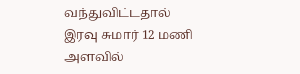வந்துவிட்டதால் இரவு சுமார் 12 மணி அளவில்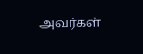அவர்கள்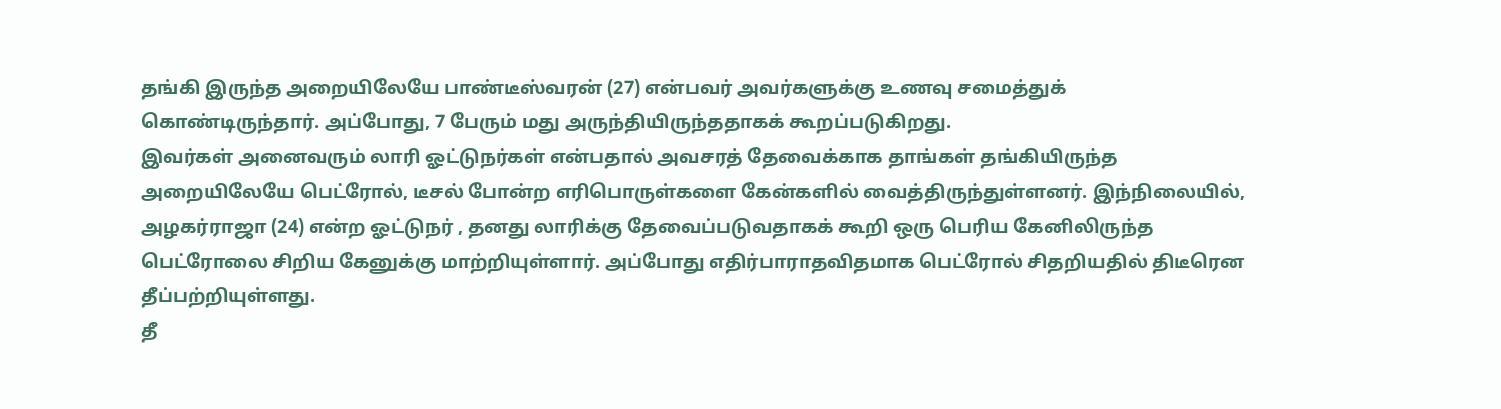தங்கி இருந்த அறையிலேயே பாண்டீஸ்வரன் (27) என்பவர் அவர்களுக்கு உணவு சமைத்துக் கொண்டிருந்தார். அப்போது, 7 பேரும் மது அருந்தியிருந்ததாகக் கூறப்படுகிறது.
இவர்கள் அனைவரும் லாரி ஓட்டுநர்கள் என்பதால் அவசரத் தேவைக்காக தாங்கள் தங்கியிருந்த அறையிலேயே பெட்ரோல், டீசல் போன்ற எரிபொருள்களை கேன்களில் வைத்திருந்துள்ளனர். இந்நிலையில், அழகர்ராஜா (24) என்ற ஓட்டுநர் , தனது லாரிக்கு தேவைப்படுவதாகக் கூறி ஒரு பெரிய கேனிலிருந்த பெட்ரோலை சிறிய கேனுக்கு மாற்றியுள்ளார். அப்போது எதிர்பாராதவிதமாக பெட்ரோல் சிதறியதில் திடீரென தீப்பற்றியுள்ளது.
தீ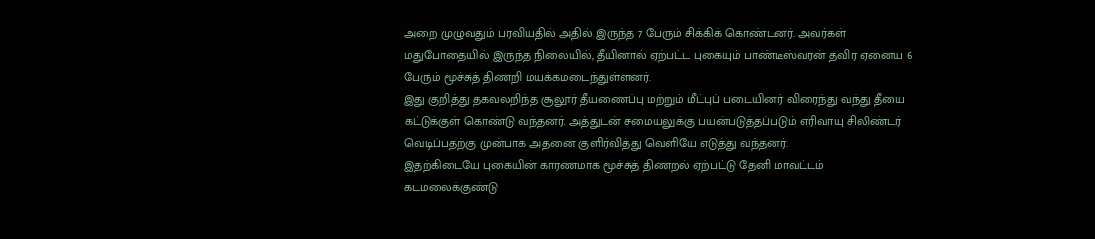அறை முழுவதும் பரவியதில் அதில் இருந்த 7 பேரும் சிக்கிக் கொண்டனர். அவர்கள் மதுபோதையில் இருந்த நிலையில், தீயினால் ஏற்பட்ட புகையும் பாண்டீஸ்வரன் தவிர ஏனைய 6 பேரும் மூச்சுத் திணறி மயக்கமடைந்துள்ளனர்.
இது குறித்து தகவலறிந்த சூலூர் தீயணைப்பு மற்றும் மீட்புப் படையினர் விரைந்து வந்து தீயை கட்டுக்குள் கொண்டு வந்தனர். அத்துடன் சமையலுக்கு பயன்படுத்தப்படும் எரிவாயு சிலிண்டர் வெடிப்பதற்கு முன்பாக அதனை குளிர்வித்து வெளியே எடுத்து வந்தனர்.
இதற்கிடையே புகையின் காரணமாக மூச்சுத் திணறல் ஏற்பட்டு தேனி மாவட்டம் கடமலைக்குண்டு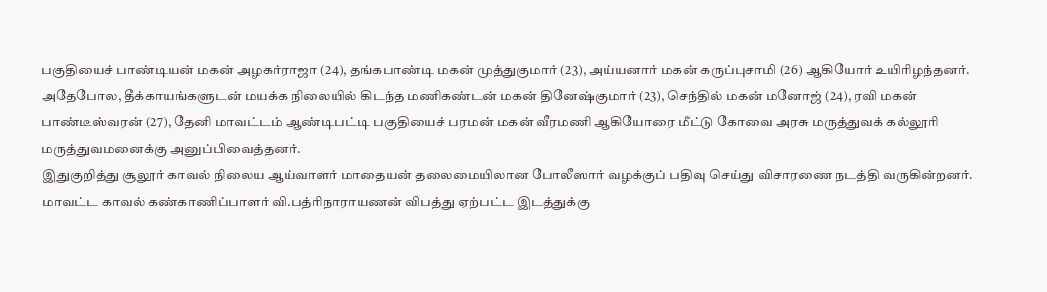பகுதியைச் பாண்டியன் மகன் அழகர்ராஜா (24), தங்கபாண்டி மகன் முத்துகுமார் (23), அய்யனார் மகன் கருப்புசாமி (26) ஆகியோர் உயிரிழந்தனர்.
அதேபோல, தீக்காயங்களுடன் மயக்க நிலையில் கிடந்த மணிகண்டன் மகன் தினேஷ்குமார் (23), செந்தில் மகன் மனோஜ் (24), ரவி மகன் பாண்டீஸ்வரன் (27), தேனி மாவட்டம் ஆண்டிபட்டி பகுதியைச் பரமன் மகன் வீரமணி ஆகியோரை மீட்டு கோவை அரசு மருத்துவக் கல்லூரி மருத்துவமனைக்கு அனுப்பிவைத்தனர்.
இதுகுறித்து சூலூர் காவல் நிலைய ஆய்வாளர் மாதையன் தலைமையிலான போலீஸார் வழக்குப் பதிவு செய்து விசாரணை நடத்தி வருகின்றனர். மாவட்ட காவல் கண்காணிப்பாளர் வி.பத்ரிநாராயணன் விபத்து ஏற்பட்ட இடத்துக்கு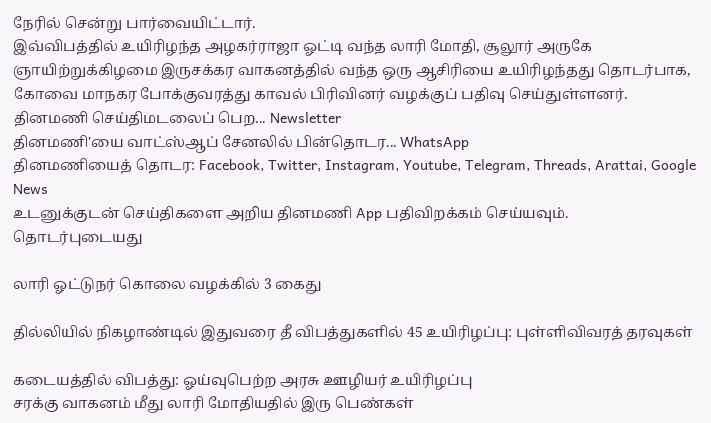நேரில் சென்று பார்வையிட்டார்.
இவ்விபத்தில் உயிரிழந்த அழகர்ராஜா ஓட்டி வந்த லாரி மோதி, சூலூர் அருகே ஞாயிற்றுக்கிழமை இருசக்கர வாகனத்தில் வந்த ஒரு ஆசிரியை உயிரிழந்தது தொடர்பாக, கோவை மாநகர போக்குவரத்து காவல் பிரிவினர் வழக்குப் பதிவு செய்துள்ளனர்.
தினமணி செய்திமடலைப் பெற... Newsletter
தினமணி'யை வாட்ஸ்ஆப் சேனலில் பின்தொடர... WhatsApp
தினமணியைத் தொடர: Facebook, Twitter, Instagram, Youtube, Telegram, Threads, Arattai, Google News
உடனுக்குடன் செய்திகளை அறிய தினமணி App பதிவிறக்கம் செய்யவும்.
தொடர்புடையது

லாரி ஓட்டுநர் கொலை வழக்கில் 3 கைது

தில்லியில் நிகழாண்டில் இதுவரை தீ விபத்துகளில் 45 உயிரிழப்பு: புள்ளிவிவரத் தரவுகள்

கடையத்தில் விபத்து: ஓய்வுபெற்ற அரசு ஊழியர் உயிரிழப்பு
சரக்கு வாகனம் மீது லாரி மோதியதில் இரு பெண்கள்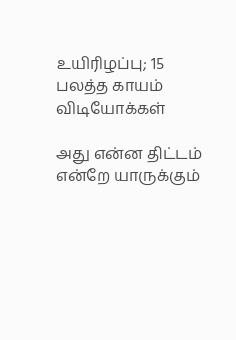உயிரிழப்பு; 15 பலத்த காயம்
விடியோக்கள்

அது என்ன திட்டம் என்றே யாருக்கும்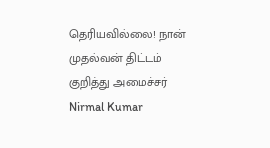தெரியவில்லை! நான் முதல்வன் திட்டம் குறித்து அமைச்சர் Nirmal Kumar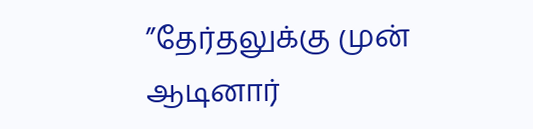”தேர்தலுக்கு முன் ஆடினார்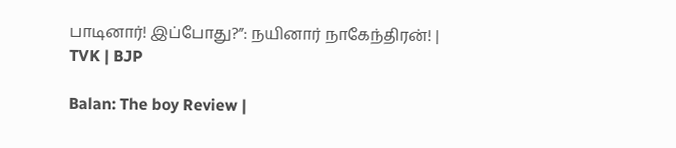பாடினார்! இப்போது?”: நயினார் நாகேந்திரன்! | TVK | BJP

Balan: The boy Review |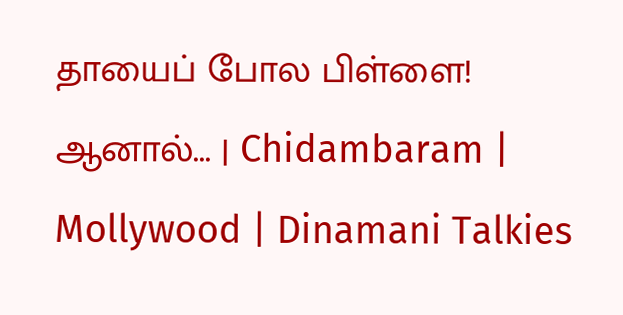தாயைப் போல பிள்ளை! ஆனால்... | Chidambaram | Mollywood | Dinamani Talkies